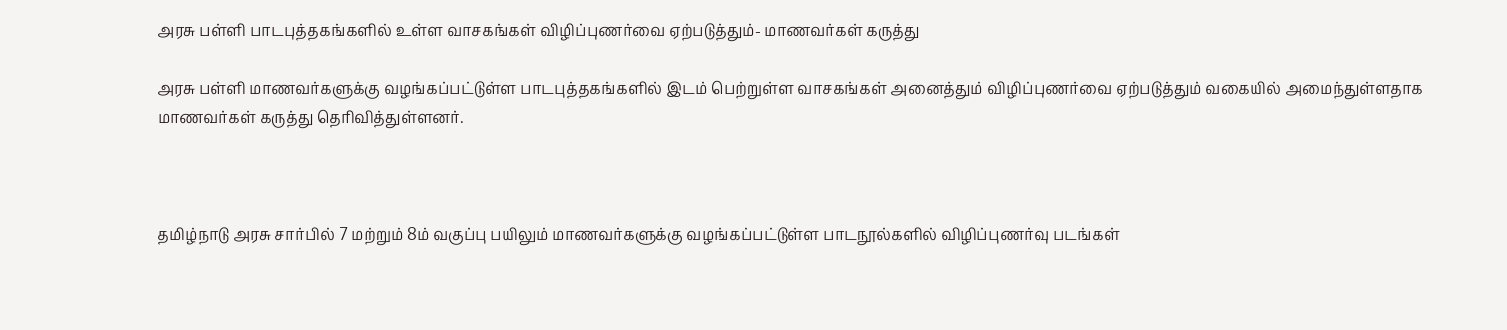அரசு பள்ளி பாடபுத்தகங்களில் உள்ள வாசகங்கள் விழிப்புணர்வை ஏற்படுத்தும்- மாணவர்கள் கருத்து

அரசு பள்ளி மாணவர்களுக்கு வழங்கப்பட்டுள்ள பாடபுத்தகங்களில் இடம் பெற்றுள்ள வாசகங்கள் அனைத்தும் விழிப்புணர்வை ஏற்படுத்தும் வகையில் அமைந்துள்ளதாக மாணவர்கள் கருத்து தெரிவித்துள்ளனர்.



தமிழ்நாடு அரசு சார்பில் 7 மற்றும் 8ம் வகுப்பு பயிலும் மாணவர்களுக்கு வழங்கப்பட்டுள்ள பாடநூல்களில் விழிப்புணர்வு படங்கள்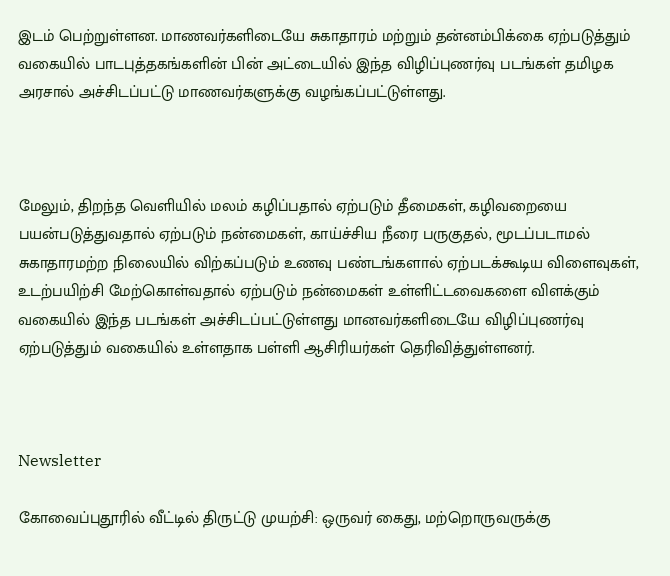இடம் பெற்றுள்ளன. மாணவர்களிடையே சுகாதாரம் மற்றும் தன்னம்பிக்கை ஏற்படுத்தும் வகையில் பாடபுத்தகங்களின் பின் அட்டையில் இந்த விழிப்புணர்வு படங்கள் தமிழக அரசால் அச்சிடப்பட்டு மாணவர்களுக்கு வழங்கப்பட்டுள்ளது.



மேலும், திறந்த வெளியில் மலம் கழிப்பதால் ஏற்படும் தீமைகள், கழிவறையை பயன்படுத்துவதால் ஏற்படும் நன்மைகள், காய்ச்சிய நீரை பருகுதல், மூடப்படாமல் சுகாதாரமற்ற நிலையில் விற்கப்படும் உணவு பண்டங்களால் ஏற்படக்கூடிய விளைவுகள், உடற்பயிற்சி மேற்கொள்வதால் ஏற்படும் நன்மைகள் உள்ளிட்டவைகளை விளக்கும் வகையில் இந்த படங்கள் அச்சிடப்பட்டுள்ளது மானவர்களிடையே விழிப்புணர்வு ஏற்படுத்தும் வகையில் உள்ளதாக பள்ளி ஆசிரியர்கள் தெரிவித்துள்ளனர்.



Newsletter

கோவைப்புதூரில் வீட்டில் திருட்டு முயற்சி: ஒருவர் கைது, மற்றொருவருக்கு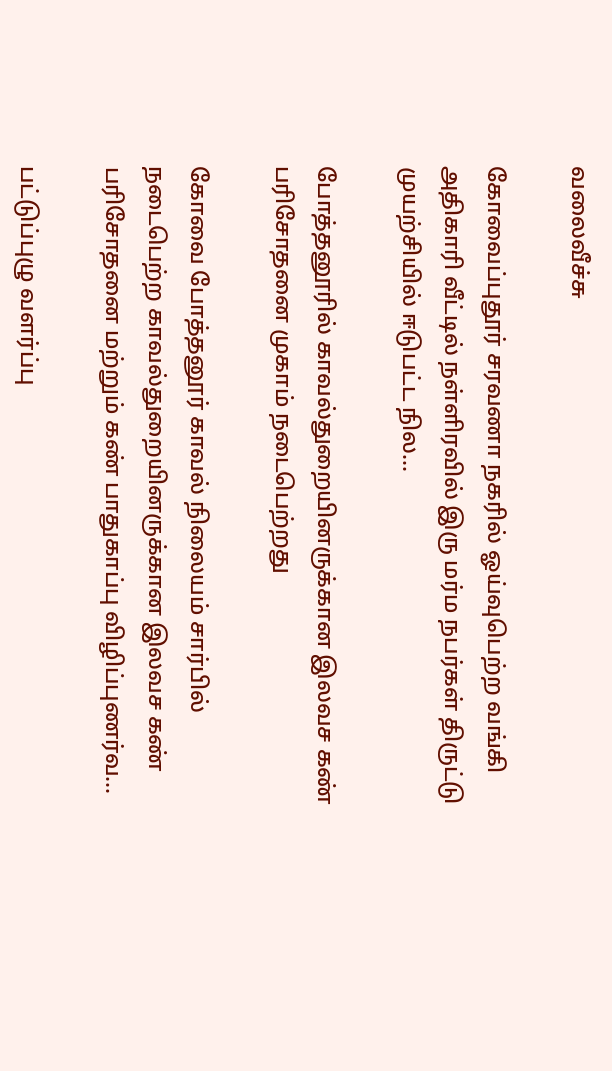வலைவீச்சு

கோவைப்புதூர் சரவணா நகரில் ஓய்வுபெற்ற வங்கி அதிகாரி வீட்டில் நள்ளிரவில் இரு மர்ம நபர்கள் திருட்டு முயற்சியில் ஈடுபட்ட நில...

போத்தனூரில் காவல்துறையினருக்கான இலவச கண் பரிசோதனை முகாம் நடைபெற்றது

கோவை போத்தனூர் காவல் நிலையம் சார்பில் நடைபெற்ற காவல்துறையினருக்கான இலவச கண் பரிசோதனை மற்றும் கண் பாதுகாப்பு விழிப்புணர்வ...

பட்டுப்புழு வளர்ப்பு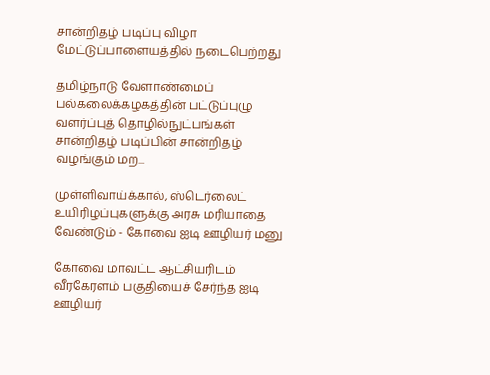சான்றிதழ் படிப்பு விழா மேட்டுப்பாளையத்தில் நடைபெற்றது

தமிழ்நாடு வேளாண்மைப் பல்கலைக்கழகத்தின் பட்டுப்புழு வளர்ப்புத் தொழில்நுட்பங்கள் சான்றிதழ் படிப்பின் சான்றிதழ் வழங்கும் மற...

முள்ளிவாய்க்கால், ஸ்டெர்லைட் உயிரிழப்புகளுக்கு அரசு மரியாதை வேண்டும் - கோவை ஐடி ஊழியர் மனு

கோவை மாவட்ட ஆட்சியரிடம் வீரகேரளம் பகுதியைச் சேர்ந்த ஐடி ஊழியர்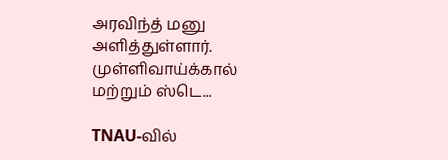அரவிந்த் மனு அளித்துள்ளார். முள்ளிவாய்க்கால் மற்றும் ஸ்டெ...

TNAU-வில்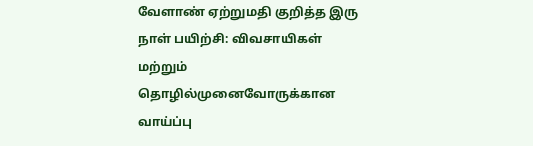வேளாண் ஏற்றுமதி குறித்த இரு நாள் பயிற்சி: விவசாயிகள் மற்றும் தொழில்முனைவோருக்கான வாய்ப்பு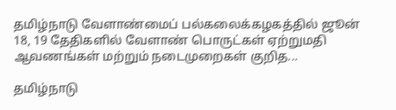தமிழ்நாடு வேளாண்மைப் பல்கலைக்கழகத்தில் ஜூன் 18, 19 தேதிகளில் வேளாண் பொருட்கள் ஏற்றுமதி ஆவணங்கள் மற்றும் நடைமுறைகள் குறித...

தமிழ்நாடு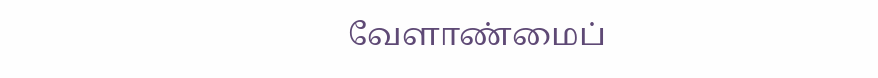வேளாண்மைப்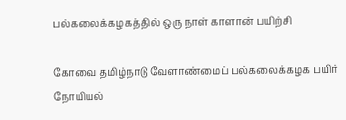பல்கலைக்கழகத்தில் ஒரு நாள் காளான் பயிற்சி

கோவை தமிழ்நாடு வேளாண்மைப் பல்கலைக்கழக பயிர் நோயியல்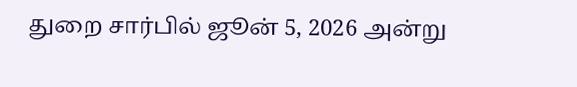துறை சார்பில் ஜூன் 5, 2026 அன்று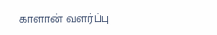காளான் வளர்ப்பு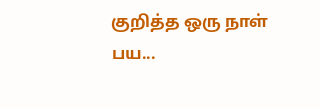குறித்த ஒரு நாள் பய...